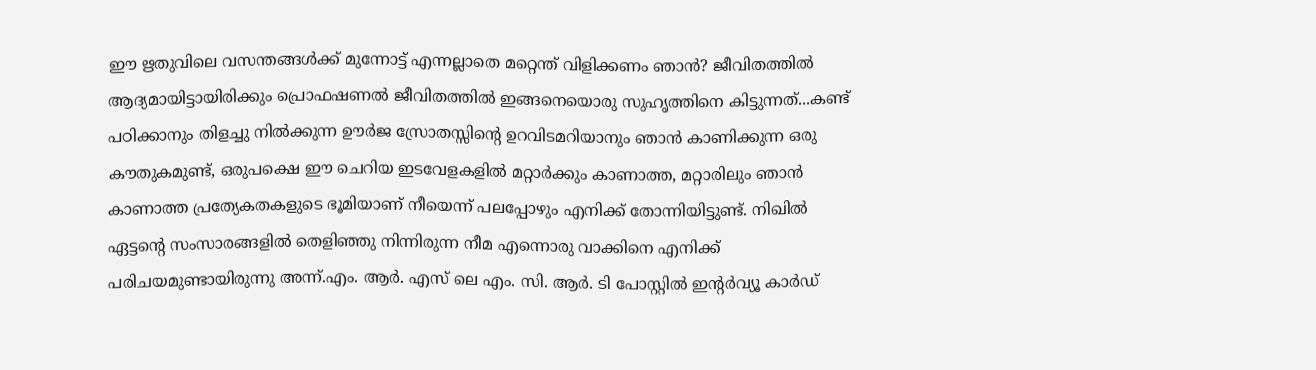ഈ ഋതുവിലെ വസന്തങ്ങൾക്ക് മുന്നോട്ട് എന്നല്ലാതെ മറ്റെന്ത് വിളിക്കണം ഞാൻ? ജീവിതത്തിൽ ആദ്യമായിട്ടായിരിക്കും പ്രൊഫഷണൽ ജീവിതത്തിൽ ഇങ്ങനെയൊരു സുഹൃത്തിനെ കിട്ടുന്നത്...കണ്ട് പഠിക്കാനും തിളച്ചു നിൽക്കുന്ന ഊർജ സ്രോതസ്സിന്റെ ഉറവിടമറിയാനും ഞാൻ കാണിക്കുന്ന ഒരു കൗതുകമുണ്ട്, ഒരുപക്ഷെ ഈ ചെറിയ ഇടവേളകളിൽ മറ്റാർക്കും കാണാത്ത, മറ്റാരിലും ഞാൻ കാണാത്ത പ്രത്യേകതകളുടെ ഭൂമിയാണ് നീയെന്ന് പലപ്പോഴും എനിക്ക് തോന്നിയിട്ടുണ്ട്. നിഖിൽ ഏട്ടന്റെ സംസാരങ്ങളിൽ തെളിഞ്ഞു നിന്നിരുന്ന നീമ എന്നൊരു വാക്കിനെ എനിക്ക് പരിചയമുണ്ടായിരുന്നു അന്ന്.എം. ആർ. എസ് ലെ എം. സി. ആർ. ടി പോസ്റ്റിൽ ഇന്റർവ്യൂ കാർഡ്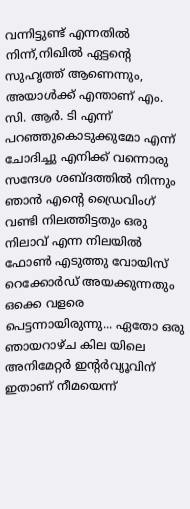വന്നിട്ടുണ്ട് എന്നതിൽ നിന്ന്,നിഖിൽ ഏട്ടന്റെ സുഹൃത്ത് ആണെന്നും, അയാൾക്ക് എന്താണ് എം. സി. ആർ. ടി എന്ന് പറഞ്ഞുകൊടുക്കുമോ എന്ന് ചോദിച്ചു എനിക്ക് വന്നൊരു സന്ദേശ ശബ്ദത്തിൽ നിന്നും ഞാൻ എന്റെ ഡ്രൈവിംഗ് വണ്ടി നിലത്തിട്ടതും ഒരു നിലാവ് എന്ന നിലയിൽ ഫോൺ എടുത്തു വോയിസ് റെക്കോർഡ് അയക്കുന്നതും ഒക്കെ വളരെ പെട്ടന്നായിരുന്നു... ഏതോ ഒരു ഞായറാഴ്ച കില യിലെ അനിമേറ്റർ ഇന്റർവ്യൂവിന് ഇതാണ് നീമയെന്ന്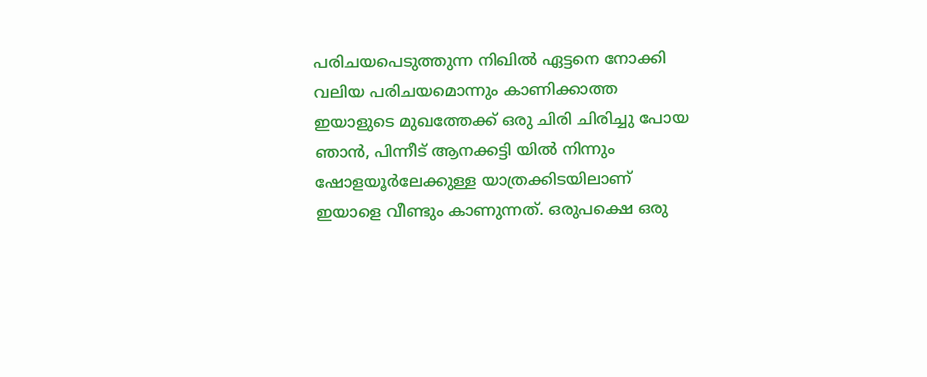പരിചയപെടുത്തുന്ന നിഖിൽ ഏട്ടനെ നോക്കി വലിയ പരിചയമൊന്നും കാണിക്കാത്ത ഇയാളുടെ മുഖത്തേക്ക് ഒരു ചിരി ചിരിച്ചു പോയ ഞാൻ, പിന്നീട് ആനക്കട്ടി യിൽ നിന്നും ഷോളയൂർലേക്കുള്ള യാത്രക്കിടയിലാണ് ഇയാളെ വീണ്ടും കാണുന്നത്. ഒരുപക്ഷെ ഒരു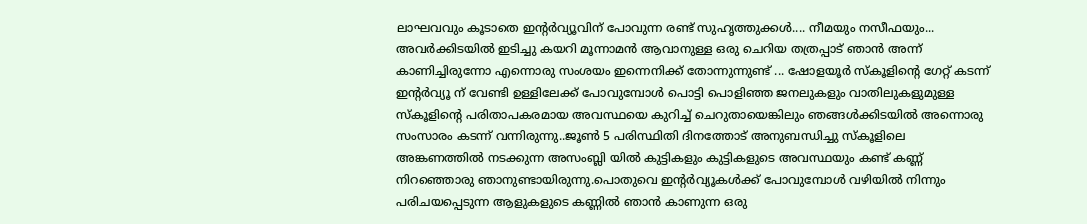ലാഘവവും കൂടാതെ ഇന്റർവ്യൂവിന് പോവുന്ന രണ്ട് സുഹൃത്തുക്കൾ.... നീമയും നസീഫയും... അവർക്കിടയിൽ ഇടിച്ചു കയറി മൂന്നാമൻ ആവാനുള്ള ഒരു ചെറിയ തത്രപ്പാട് ഞാൻ അന്ന് കാണിച്ചിരുന്നോ എന്നൊരു സംശയം ഇന്നെനിക്ക് തോന്നുന്നുണ്ട് ... ഷോളയൂർ സ്കൂളിന്റെ ഗേറ്റ് കടന്ന് ഇന്റർവ്യൂ ന് വേണ്ടി ഉള്ളിലേക്ക് പോവുമ്പോൾ പൊട്ടി പൊളിഞ്ഞ ജനലുകളും വാതിലുകളുമുള്ള സ്കൂളിന്റെ പരിതാപകരമായ അവസ്ഥയെ കുറിച്ച് ചെറുതായെങ്കിലും ഞങ്ങൾക്കിടയിൽ അന്നൊരു സംസാരം കടന്ന് വന്നിരുന്നു..ജൂൺ 5 പരിസ്ഥിതി ദിനത്തോട് അനുബന്ധിച്ചു സ്കൂളിലെ അങ്കണത്തിൽ നടക്കുന്ന അസംബ്ലി യിൽ കുട്ടികളും കുട്ടികളുടെ അവസ്ഥയും കണ്ട് കണ്ണ് നിറഞ്ഞൊരു ഞാനുണ്ടായിരുന്നു.പൊതുവെ ഇന്റർവ്യൂകൾക്ക് പോവുമ്പോൾ വഴിയിൽ നിന്നും പരിചയപ്പെടുന്ന ആളുകളുടെ കണ്ണിൽ ഞാൻ കാണുന്ന ഒരു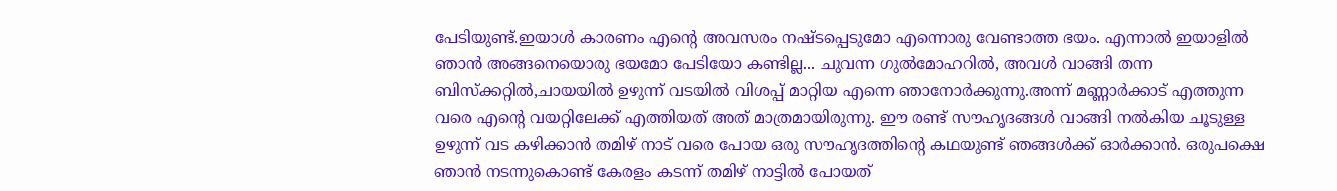പേടിയുണ്ട്.ഇയാൾ കാരണം എന്റെ അവസരം നഷ്ടപ്പെടുമോ എന്നൊരു വേണ്ടാത്ത ഭയം. എന്നാൽ ഇയാളിൽ ഞാൻ അങ്ങനെയൊരു ഭയമോ പേടിയോ കണ്ടില്ല... ചുവന്ന ഗുൽമോഹറിൽ, അവൾ വാങ്ങി തന്ന ബിസ്ക്കറ്റിൽ,ചായയിൽ ഉഴുന്ന് വടയിൽ വിശപ്പ് മാറ്റിയ എന്നെ ഞാനോർക്കുന്നു.അന്ന് മണ്ണാർക്കാട് എത്തുന്ന വരെ എന്റെ വയറ്റിലേക്ക് എത്തിയത് അത് മാത്രമായിരുന്നു. ഈ രണ്ട് സൗഹൃദങ്ങൾ വാങ്ങി നൽകിയ ചൂടുള്ള ഉഴുന്ന് വട കഴിക്കാൻ തമിഴ് നാട് വരെ പോയ ഒരു സൗഹൃദത്തിന്റെ കഥയുണ്ട് ഞങ്ങൾക്ക് ഓർക്കാൻ. ഒരുപക്ഷെ ഞാൻ നടന്നുകൊണ്ട് കേരളം കടന്ന് തമിഴ് നാട്ടിൽ പോയത്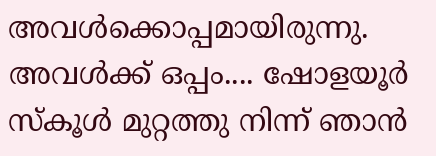അവൾക്കൊപ്പമായിരുന്നു. അവൾക്ക് ഒപ്പം.... ഷോളയൂർ സ്കൂൾ മുറ്റത്തു നിന്ന് ഞാൻ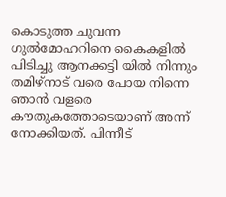കൊടുത്ത ചുവന്ന ഗുൽമോഹറിനെ കൈകളിൽ പിടിച്ചു ആനക്കട്ടി യിൽ നിന്നും തമിഴ്നാട് വരെ പോയ നിന്നെ ഞാൻ വളരെ കൗതുകത്തോടെയാണ് അന്ന് നോക്കിയത്. പിന്നീട്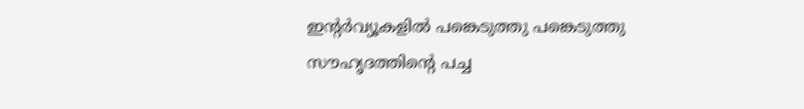ഇന്റർവ്യൂകളിൽ പങ്കെടുത്തു പങ്കെടുത്തു സൗഹൃദത്തിന്റെ പച്ച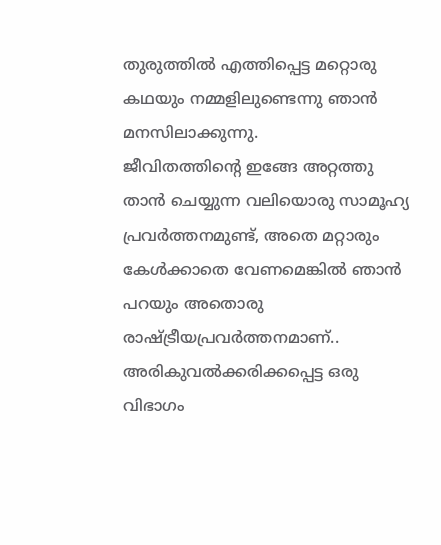തുരുത്തിൽ എത്തിപ്പെട്ട മറ്റൊരു കഥയും നമ്മളിലുണ്ടെന്നു ഞാൻ മനസിലാക്കുന്നു.
ജീവിതത്തിന്റെ ഇങ്ങേ അറ്റത്തു താൻ ചെയ്യുന്ന വലിയൊരു സാമൂഹ്യ പ്രവർത്തനമുണ്ട്, അതെ മറ്റാരും കേൾക്കാതെ വേണമെങ്കിൽ ഞാൻ പറയും അതൊരു രാഷ്ട്രീയപ്രവർത്തനമാണ്.. അരികുവൽക്കരിക്കപ്പെട്ട ഒരു വിഭാഗം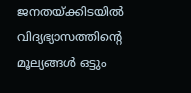ജനതയ്ക്കിടയിൽ വിദ്യഭ്യാസത്തിന്റെ മൂല്യങ്ങൾ ഒട്ടും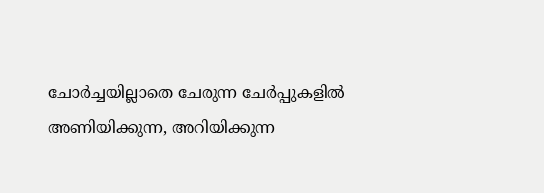ചോർച്ചയില്ലാതെ ചേരുന്ന ചേർപ്പുകളിൽ അണിയിക്കുന്ന, അറിയിക്കുന്ന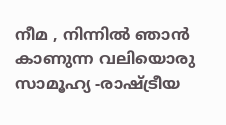നീമ , നിന്നിൽ ഞാൻ കാണുന്ന വലിയൊരു സാമൂഹ്യ -രാഷ്ട്രീയ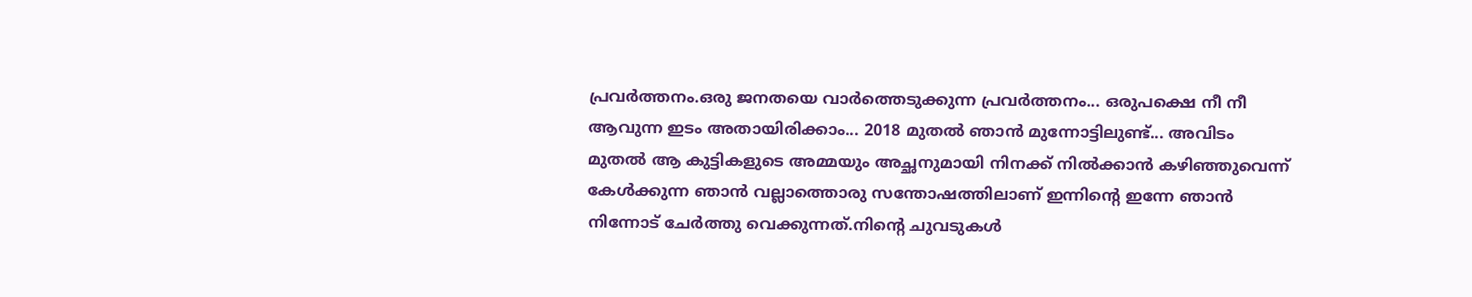പ്രവർത്തനം.ഒരു ജനതയെ വാർത്തെടുക്കുന്ന പ്രവർത്തനം... ഒരുപക്ഷെ നീ നീ ആവുന്ന ഇടം അതായിരിക്കാം... 2018 മുതൽ ഞാൻ മുന്നോട്ടിലുണ്ട്... അവിടം മുതൽ ആ കുട്ടികളുടെ അമ്മയും അച്ഛനുമായി നിനക്ക് നിൽക്കാൻ കഴിഞ്ഞുവെന്ന് കേൾക്കുന്ന ഞാൻ വല്ലാത്തൊരു സന്തോഷത്തിലാണ് ഇന്നിന്റെ ഇന്നേ ഞാൻ നിന്നോട് ചേർത്തു വെക്കുന്നത്.നിന്റെ ചുവടുകൾ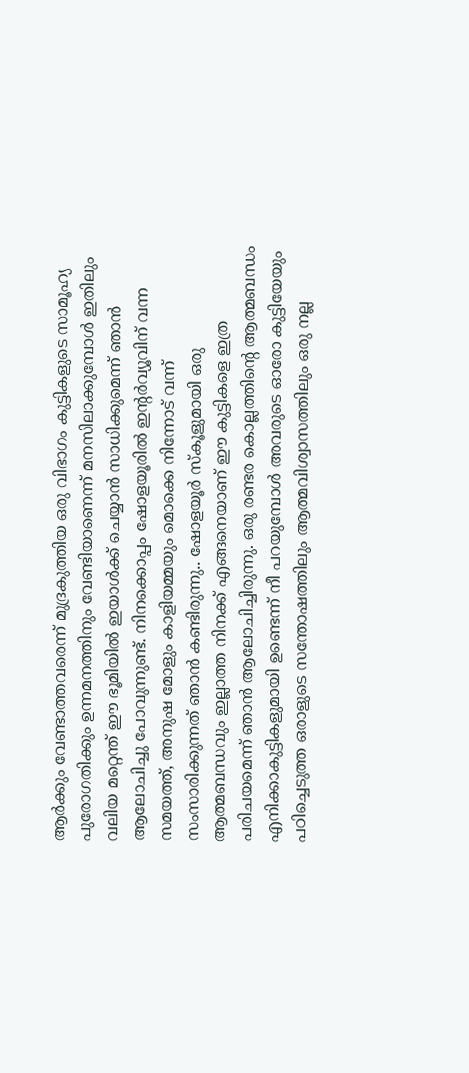ആർക്കും വേണ്ടാത്തവരെന്ന് മുദ്രകുത്തിയ ഒരു വിഭാഗം കുട്ടികളുടെ സാമൂഹ്യ പുരോഗതിക്കും ഉന്നമനത്തിനും വേണ്ടിയാണെന്ന് മനസിലാക്കുമ്പോൾ ഇതിലും വലിയ മറ്റെന്ത് ഈ ഭൂമിയിൽ ഇയാൾക്ക് ചെയ്യാൻ സാധിക്കുമെന്ന് ഞാൻ ആലോചിച്ചു പോവുന്നുണ്ട്. നിനക്കൊപ്പം ഷോളയൂരിൽ ഇന്റർവ്യൂവിന് വന്ന സമയത്ത്, അനുഷ മോളും കാളിയമ്മയും മൊക്കെ നിന്നോട് വന്ന് സംസാരിക്കുന്നത് ഞാൻ കണ്ടിരുന്നു.. ഷോളയൂർ സ്കൂളുമായി ഒരു ആത്മബന്ധവും ഇല്ലാത്ത നിനക്ക് എങ്ങനെയാണ് ഈ കുട്ടികളെ ഇത്ര പരിചയമെന്ന് ഞാൻ ആലോചിച്ചിരുന്നു. ഒരു രണ്ടര കൊല്ലത്തിന്റെ ആത്മബന്ധം എനിക്കാകുട്ടികളുമായി ഉണ്ടെന്ന് നീ പറയുമ്പോൾ അവരുടെ ഓരോ കുട്ടിയേയും പഠിച്ചെടുത്ത ഒരാളുടെ സന്തോഷത്തിലും ആത്മവിശ്വാസത്തിലും ഒരു നല്ല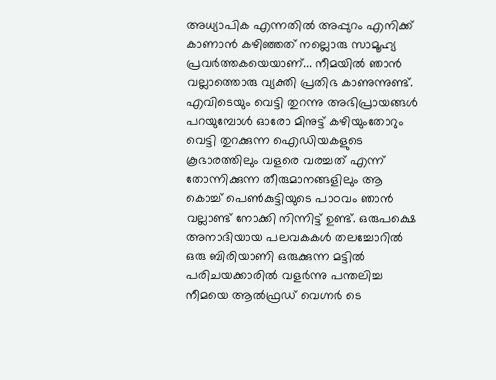അധ്യാപിക എന്നതിൽ അപ്പുറം എനിക്ക് കാണാൻ കഴിഞ്ഞത് നല്ലൊരു സാമൂഹ്യ പ്രവർത്തകയെയാണ്... നീമയിൽ ഞാൻ വല്ലാത്തൊരു വ്യക്തി പ്രതിഭ കാണുന്നുണ്ട്. എവിടെയും വെട്ടി തുറന്നു അഭിപ്രായങ്ങൾ പറയുമ്പോൾ ഓരോ മിനുട്ട് കഴിയുംതോറും വെട്ടി തുറക്കുന്ന ഐഡിയകളുടെ കൂഭാരത്തിലും വളരെ വരച്ചത് എന്ന് തോന്നിക്കുന്ന തീരുമാനങ്ങളിലും ആ കൊച്ച് പെൺകുട്ടിയുടെ പാഠവം ഞാൻ വല്ലാണ്ട് നോക്കി നിന്നിട്ട് ഉണ്ട്. ഒരുപക്ഷെ അനാദിയായ പലവകകൾ തലച്ചോറിൽ ഒരു ബിരിയാണി ഒരുക്കുന്ന മട്ടിൽ പരിചയക്കാരിൽ വളർന്നു പന്തലിച്ച നീമയെ ആൽഫ്രഡ് വെഗ്നർ ടെ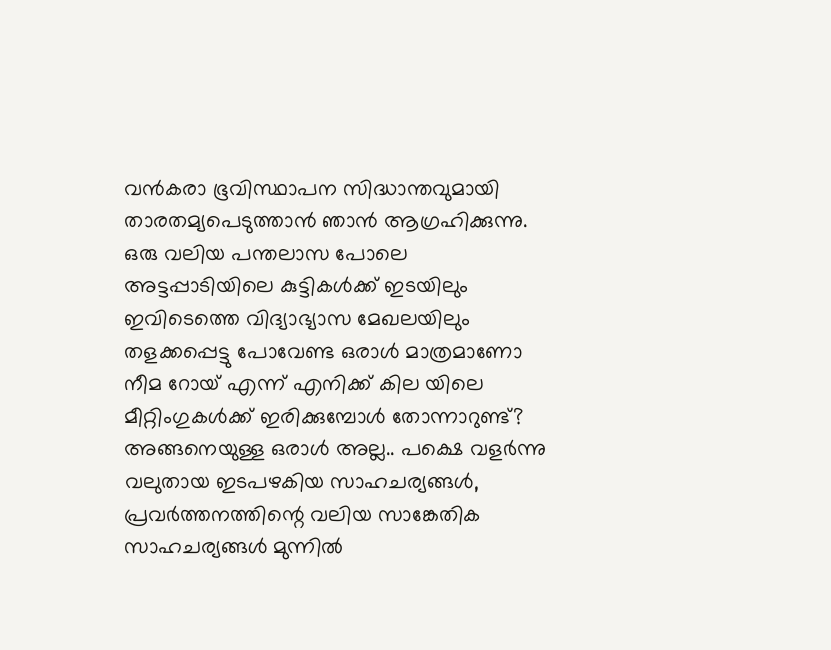വൻകരാ ഭൂവിസ്ഥാപന സിദ്ധാന്തവുമായി താരതമ്യപെടുത്താൻ ഞാൻ ആഗ്രഹിക്കുന്നു. ഒരു വലിയ പന്തലാസ പോലെ അട്ടപ്പാടിയിലെ കുട്ടികൾക്ക് ഇടയിലും ഇവിടെത്തെ വിദ്യാഭ്യാസ മേഖലയിലും തളക്കപ്പെട്ടു പോവേണ്ട ഒരാൾ മാത്രമാണോ നീമ റോയ് എന്ന് എനിക്ക് കില യിലെ മീറ്റിംഗുകൾക്ക് ഇരിക്കുമ്പോൾ തോന്നാറുണ്ട്? അങ്ങനെയുള്ള ഒരാൾ അല്ല.. പക്ഷെ വളർന്നു വലുതായ ഇടപഴകിയ സാഹചര്യങ്ങൾ, പ്രവർത്തനത്തിന്റെ വലിയ സാങ്കേതിക സാഹചര്യങ്ങൾ മുന്നിൽ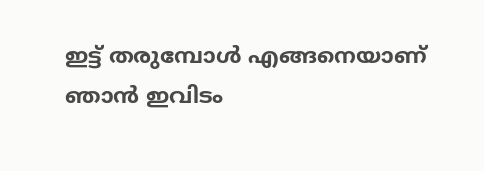ഇട്ട് തരുമ്പോൾ എങ്ങനെയാണ് ഞാൻ ഇവിടം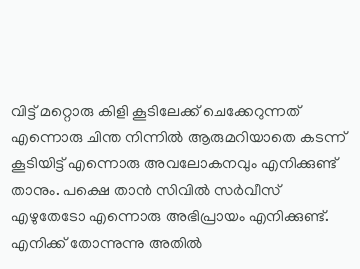വിട്ട് മറ്റൊരു കിളി കൂടിലേക്ക് ചെക്കേറുന്നത് എന്നൊരു ചിന്ത നിന്നിൽ ആരുമറിയാതെ കടന്ന് കൂടിയിട്ട് എന്നൊരു അവലോകനവും എനിക്കുണ്ട് താനും. പക്ഷെ താൻ സിവിൽ സർവീസ് എഴുതേടോ എന്നൊരു അഭിപ്രായം എനിക്കുണ്ട്. എനിക്ക് തോന്നുന്നു അതിൽ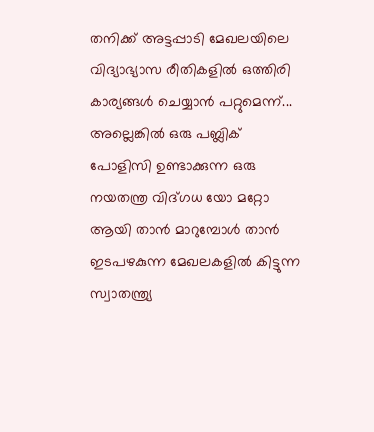തനിക്ക് അട്ടപ്പാടി മേഖലയിലെ വിദ്യാഭ്യാസ രീതികളിൽ ഒത്തിരി കാര്യങ്ങൾ ചെയ്യാൻ പറ്റുമെന്ന്... അല്ലെങ്കിൽ ഒരു പബ്ലിക് പോളിസി ഉണ്ടാക്കുന്ന ഒരു നയതന്ത്ര വിദ്ഗധ യോ മറ്റോ ആയി താൻ മാറുമ്പോൾ താൻ ഇടപഴകുന്ന മേഖലകളിൽ കിട്ടുന്ന സ്വാതന്ത്ര്യ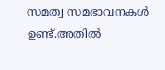സമത്വ സമഭാവനകൾ ഉണ്ട്.അതിൽ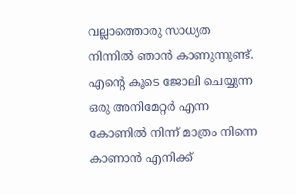വല്ലാത്തൊരു സാധ്യത നിന്നിൽ ഞാൻ കാണുന്നുണ്ട്.
എന്റെ കൂടെ ജോലി ചെയ്യുന്ന ഒരു അനിമേറ്റർ എന്ന കോണിൽ നിന്ന് മാത്രം നിന്നെ കാണാൻ എനിക്ക്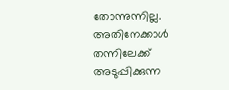തോന്നുന്നില്ല. അതിനേക്കാൾ തന്നിലേക്ക് അടുപ്പിക്കുന്ന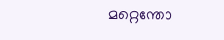മറ്റെന്തോ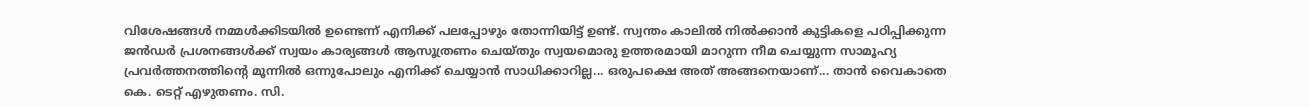വിശേഷങ്ങൾ നമ്മൾക്കിടയിൽ ഉണ്ടെന്ന് എനിക്ക് പലപ്പോഴും തോന്നിയിട്ട് ഉണ്ട്. സ്വന്തം കാലിൽ നിൽക്കാൻ കുട്ടികളെ പഠിപ്പിക്കുന്ന ജൻഡർ പ്രശനങ്ങൾക്ക് സ്വയം കാര്യങ്ങൾ ആസൂത്രണം ചെയ്തും സ്വയമൊരു ഉത്തരമായി മാറുന്ന നീമ ചെയ്യുന്ന സാമൂഹ്യ പ്രവർത്തനത്തിന്റെ മൂന്നിൽ ഒന്നുപോലും എനിക്ക് ചെയ്യാൻ സാധിക്കാറില്ല... ഒരുപക്ഷെ അത് അങ്ങനെയാണ്... താൻ വൈകാതെ കെ. ടെറ്റ് എഴുതണം. സി.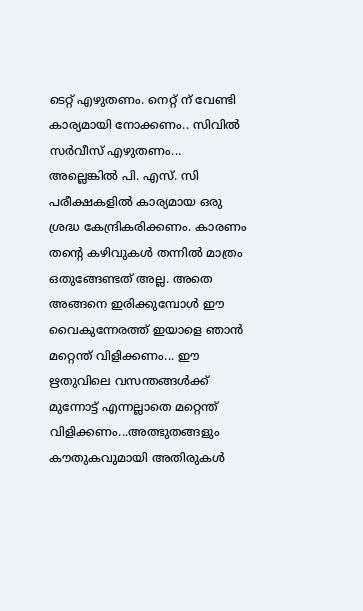ടെറ്റ് എഴുതണം. നെറ്റ് ന് വേണ്ടി കാര്യമായി നോക്കണം.. സിവിൽ സർവീസ് എഴുതണം... അല്ലെങ്കിൽ പി. എസ്. സി പരീക്ഷകളിൽ കാര്യമായ ഒരു ശ്രദ്ധ കേന്ദ്രികരിക്കണം. കാരണം തന്റെ കഴിവുകൾ തന്നിൽ മാത്രം ഒതുങ്ങേണ്ടത് അല്ല. അതെ അങ്ങനെ ഇരിക്കുമ്പോൾ ഈ വൈകുന്നേരത്ത് ഇയാളെ ഞാൻ മറ്റെന്ത് വിളിക്കണം... ഈ ഋതുവിലെ വസന്തങ്ങൾക്ക് മുന്നോട്ട് എന്നല്ലാതെ മറ്റെന്ത് വിളിക്കണം...അത്ഭുതങ്ങളും കൗതുകവുമായി അതിരുകൾ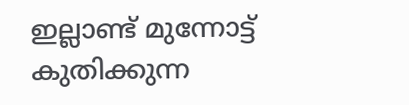ഇല്ലാണ്ട് മുന്നോട്ട് കുതിക്കുന്ന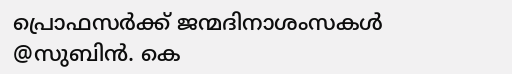പ്രൊഫസർക്ക് ജന്മദിനാശംസകൾ
@സുബിൻ. കെ